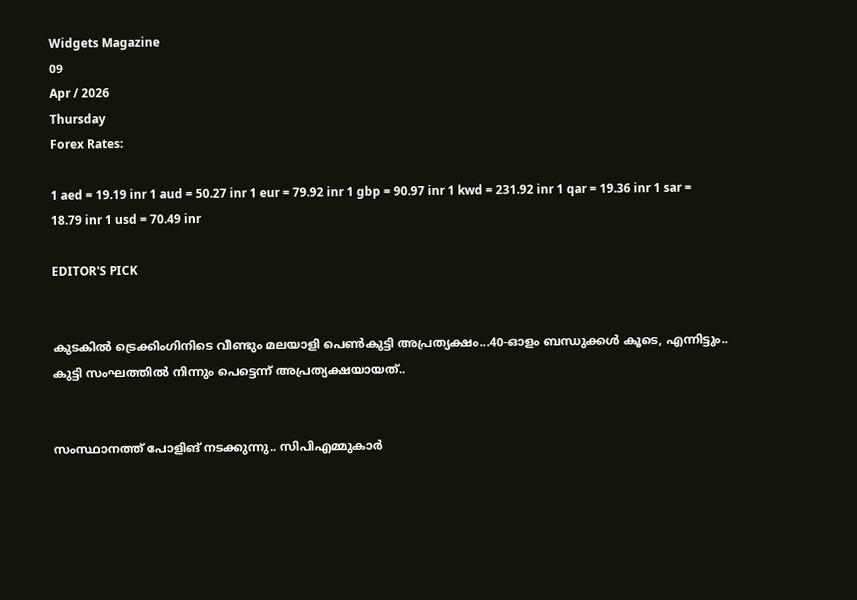Widgets Magazine
09
Apr / 2026
Thursday
Forex Rates:

1 aed = 19.19 inr 1 aud = 50.27 inr 1 eur = 79.92 inr 1 gbp = 90.97 inr 1 kwd = 231.92 inr 1 qar = 19.36 inr 1 sar = 18.79 inr 1 usd = 70.49 inr

EDITOR'S PICK


കുടകിൽ ട്രെക്കിംഗിനിടെ വീണ്ടും മലയാളി പെൺകുട്ടി അപ്രത്യക്ഷം...40-ഓളം ബന്ധുക്കൾ കൂടെ, എന്നിട്ടും.. കുട്ടി സംഘത്തില്‍ നിന്നും പെട്ടെന്ന് അപ്രത്യക്ഷയായത്..


സംസ്ഥാനത്ത് പോളിങ് നടക്കുന്നു.. സിപിഎമ്മുകാർ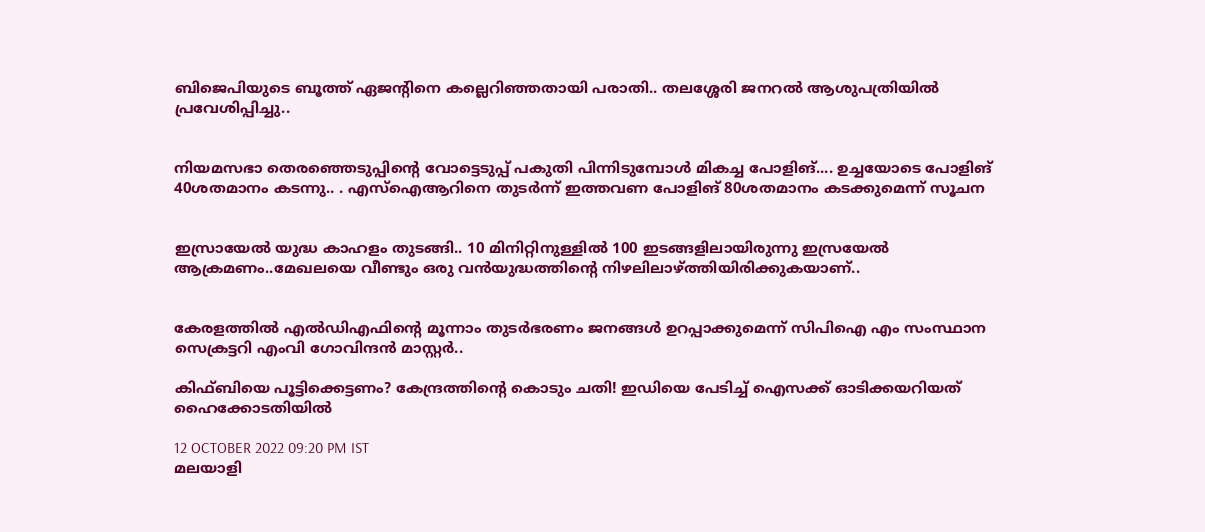ബിജെപിയുടെ ബൂത്ത് ഏജന്റിനെ കല്ലെറിഞ്ഞതായി പരാതി.. തലശ്ശേരി ജനറൽ ആശുപത്രിയിൽ പ്രവേശിപ്പിച്ചു..


നിയമസഭാ തെരഞ്ഞെടുപ്പിന്‍റെ വോട്ടെടുപ്പ് പകുതി പിന്നിടുമ്പോള്‍ മികച്ച പോളിങ്.... ഉച്ചയോടെ പോളിങ് 40ശതമാനം കടന്നു.. . എസ്ഐആറിനെ തുടര്‍ന്ന് ഇത്തവണ പോളിങ് 80ശതമാനം കടക്കുമെന്ന് സൂചന


ഇസ്രായേൽ യുദ്ധ കാഹളം തുടങ്ങി.. 10 മിനിറ്റിനുള്ളില്‍ 100 ഇടങ്ങളിലായിരുന്നു ഇസ്രയേല്‍ ആക്രമണം..മേഖലയെ വീണ്ടും ഒരു വന്‍യുദ്ധത്തിന്റെ നിഴലിലാഴ്ത്തിയിരിക്കുകയാണ്..


കേരളത്തിൽ എൽഡിഎഫിന്റെ മൂന്നാം തുടർഭരണം ജനങ്ങൾ ഉറപ്പാക്കുമെന്ന് സിപിഐ എം സംസ്ഥാന സെക്രട്ടറി എംവി ഗോവിന്ദൻ മാസ്റ്റർ..

കിഫ്ബിയെ പൂട്ടിക്കെട്ടണം? കേന്ദ്രത്തിന്റെ കൊടും ചതി! ഇഡിയെ പേടിച്ച് ഐസക്ക് ഓടിക്കയറിയത് ഹൈക്കോടതിയിൽ

12 OCTOBER 2022 09:20 PM IST
മലയാളി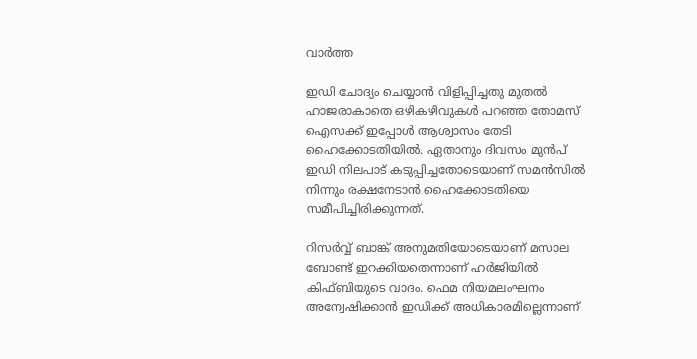വാര്‍ത്ത

ഇഡി ചോദ്യം ചെയ്യാന്‍ വിളിപ്പിച്ചതു മുതല്‍ ഹാജരാകാതെ ഒഴികഴിവുകള്‍ പറഞ്ഞ തോമസ് ഐസക്ക് ഇപ്പോള്‍ ആശ്വാസം തേടി ഹൈക്കോടതിയില്‍. ഏതാനും ദിവസം മുന്‍പ് ഇഡി നിലപാട് കടുപ്പിച്ചതോടെയാണ് സമന്‍സില്‍ നിന്നും രക്ഷനേടാന്‍ ഹൈക്കോടതിയെ സമീപിച്ചിരിക്കുന്നത്.

റിസര്‍വ്വ് ബാങ്ക് അനുമതിയോടെയാണ് മസാല ബോണ്ട് ഇറക്കിയതെന്നാണ് ഹര്‍ജിയില്‍ കിഫ്ബിയുടെ വാദം. ഫെമ നിയമലംഘനം അന്വേഷിക്കാന്‍ ഇഡിക്ക് അധികാരമില്ലെന്നാണ്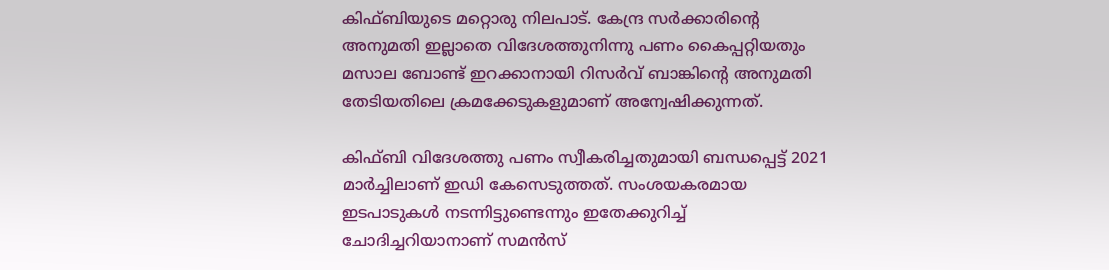കിഫ്ബിയുടെ മറ്റൊരു നിലപാട്. കേന്ദ്ര സർക്കാരിന്റെ അനുമതി ഇല്ലാതെ ‌വിദേശത്തുനിന്നു പണം കൈപ്പറ്റിയതും മസാല ബോണ്ട് ഇറക്കാനായി റിസർവ് ബാങ്കിന്റെ അനുമതി തേടിയതിലെ ക്രമക്കേടുകളുമാണ് അന്വേഷിക്കുന്നത്.

കിഫ്ബി വിദേശത്തു പണം സ്വീകരിച്ചതുമായി ബന്ധപ്പെട്ട് 2021 മാർച്ചിലാണ് ഇഡി കേസെടുത്തത്. സംശയകരമായ ഇടപാടുകള്‍ നടന്നിട്ടുണ്ടെന്നും ഇതേക്കുറിച്ച് ചോദിച്ചറിയാനാണ് സമന്‍സ്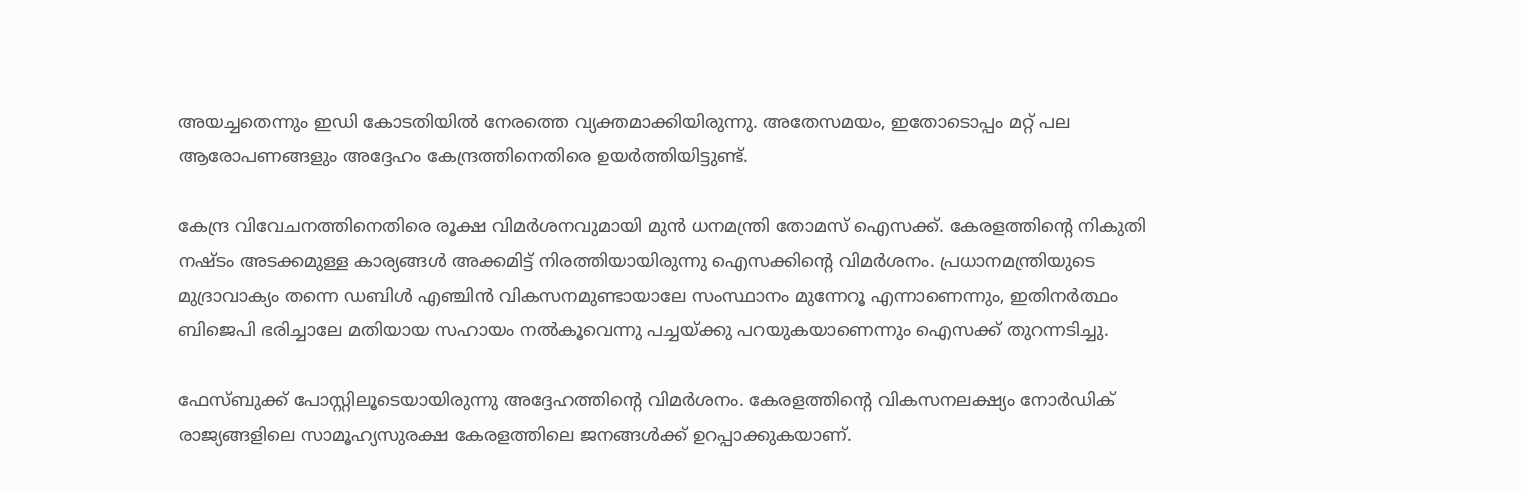അയച്ചതെന്നും ഇഡി കോടതിയില്‍ നേരത്തെ വ്യക്തമാക്കിയിരുന്നു. അതേസമയം, ഇതോടൊപ്പം മറ്റ് പല ആരോപണങ്ങളും അദ്ദേഹം കേന്ദ്രത്തിനെതിരെ ഉയർത്തിയിട്ടുണ്ട്.

കേന്ദ്ര വിവേചനത്തിനെതിരെ രൂക്ഷ വിമര്‍ശനവുമായി മുന്‍ ധനമന്ത്രി തോമസ് ഐസക്ക്. കേരളത്തിന്റെ നികുതി നഷ്ടം അടക്കമുള്ള കാര്യങ്ങള്‍ അക്കമിട്ട് നിരത്തിയായിരുന്നു ഐസക്കിന്റെ വിമര്‍ശനം. പ്രധാനമന്ത്രിയുടെ മുദ്രാവാക്യം തന്നെ ഡബിള്‍ എഞ്ചിന്‍ വികസനമുണ്ടായാലേ സംസ്ഥാനം മുന്നേറൂ എന്നാണെന്നും, ഇതിനര്‍ത്ഥം ബിജെപി ഭരിച്ചാലേ മതിയായ സഹായം നല്‍കൂവെന്നു പച്ചയ്ക്കു പറയുകയാണെന്നും ഐസക്ക് തുറന്നടിച്ചു.

ഫേസ്ബുക്ക് പോസ്റ്റിലൂടെയായിരുന്നു അദ്ദേഹത്തിന്റെ വിമര്‍ശനം. കേരളത്തിന്റെ വികസനലക്ഷ്യം നോര്‍ഡിക് രാജ്യങ്ങളിലെ സാമൂഹ്യസുരക്ഷ കേരളത്തിലെ ജനങ്ങള്‍ക്ക് ഉറപ്പാക്കുകയാണ്.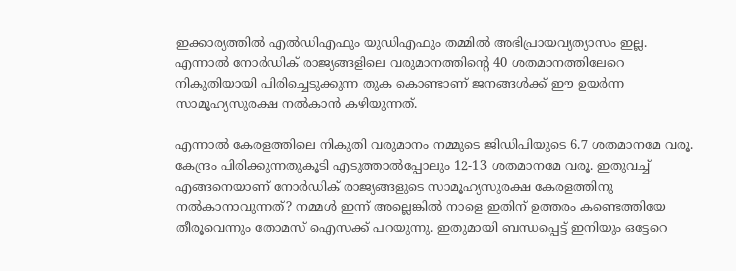ഇക്കാര്യത്തില്‍ എല്‍ഡിഎഫും യുഡിഎഫും തമ്മില്‍ അഭിപ്രായവ്യത്യാസം ഇല്ല. എന്നാല്‍ നോര്‍ഡിക് രാജ്യങ്ങളിലെ വരുമാനത്തിന്റെ 40 ശതമാനത്തിലേറെ നികുതിയായി പിരിച്ചെടുക്കുന്ന തുക കൊണ്ടാണ് ജനങ്ങള്‍ക്ക് ഈ ഉയര്‍ന്ന സാമൂഹ്യസുരക്ഷ നല്‍കാന്‍ കഴിയുന്നത്.

എന്നാല്‍ കേരളത്തിലെ നികുതി വരുമാനം നമ്മുടെ ജിഡിപിയുടെ 6.7 ശതമാനമേ വരൂ. കേന്ദ്രം പിരിക്കുന്നതുകൂടി എടുത്താല്‍പ്പോലും 12-13 ശതമാനമേ വരൂ. ഇതുവച്ച് എങ്ങനെയാണ് നോര്‍ഡിക് രാജ്യങ്ങളുടെ സാമൂഹ്യസുരക്ഷ കേരളത്തിനു നല്‍കാനാവുന്നത്? നമ്മള്‍ ഇന്ന് അല്ലെങ്കില്‍ നാളെ ഇതിന് ഉത്തരം കണ്ടെത്തിയേ തീരൂവെന്നും തോമസ് ഐസക്ക് പറയുന്നു. ഇതുമായി ബന്ധപ്പെട്ട് ഇനിയും ഒട്ടേറെ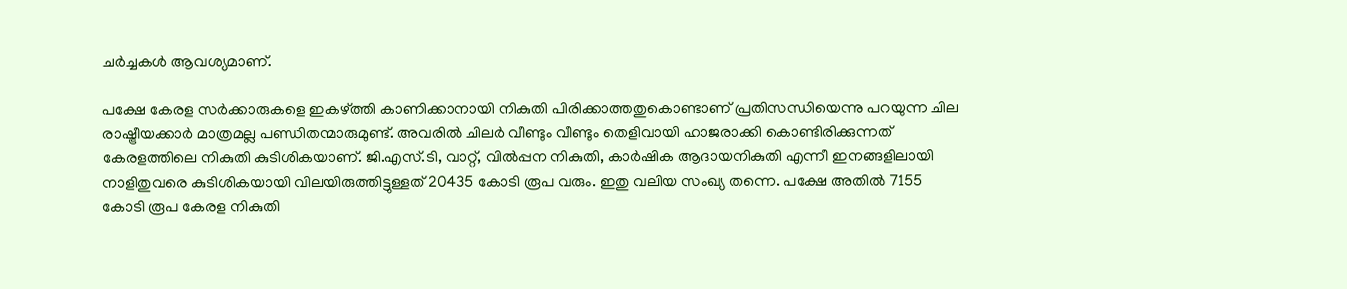ചര്‍ച്ചകള്‍ ആവശ്യമാണ്.

പക്ഷേ കേരള സര്‍ക്കാരുകളെ ഇകഴ്ത്തി കാണിക്കാനായി നികുതി പിരിക്കാത്തതുകൊണ്ടാണ് പ്രതിസന്ധിയെന്നു പറയുന്ന ചില രാഷ്ട്രീയക്കാര്‍ മാത്രമല്ല പണ്ഡിതന്മാരുമുണ്ട്. അവരില്‍ ചിലര്‍ വീണ്ടും വീണ്ടും തെളിവായി ഹാജരാക്കി കൊണ്ടിരിക്കുന്നത് കേരളത്തിലെ നികുതി കുടിശികയാണ്. ജി.എസ്.ടി, വാറ്റ്, വില്‍പ്പന നികുതി, കാര്‍ഷിക ആദായനികുതി എന്നീ ഇനങ്ങളിലായി നാളിതുവരെ കുടിശികയായി വിലയിരുത്തിട്ടുള്ളത് 20435 കോടി രൂപ വരും. ഇതു വലിയ സംഖ്യ തന്നെ. പക്ഷേ അതില്‍ 7155 കോടി രൂപ കേരള നികുതി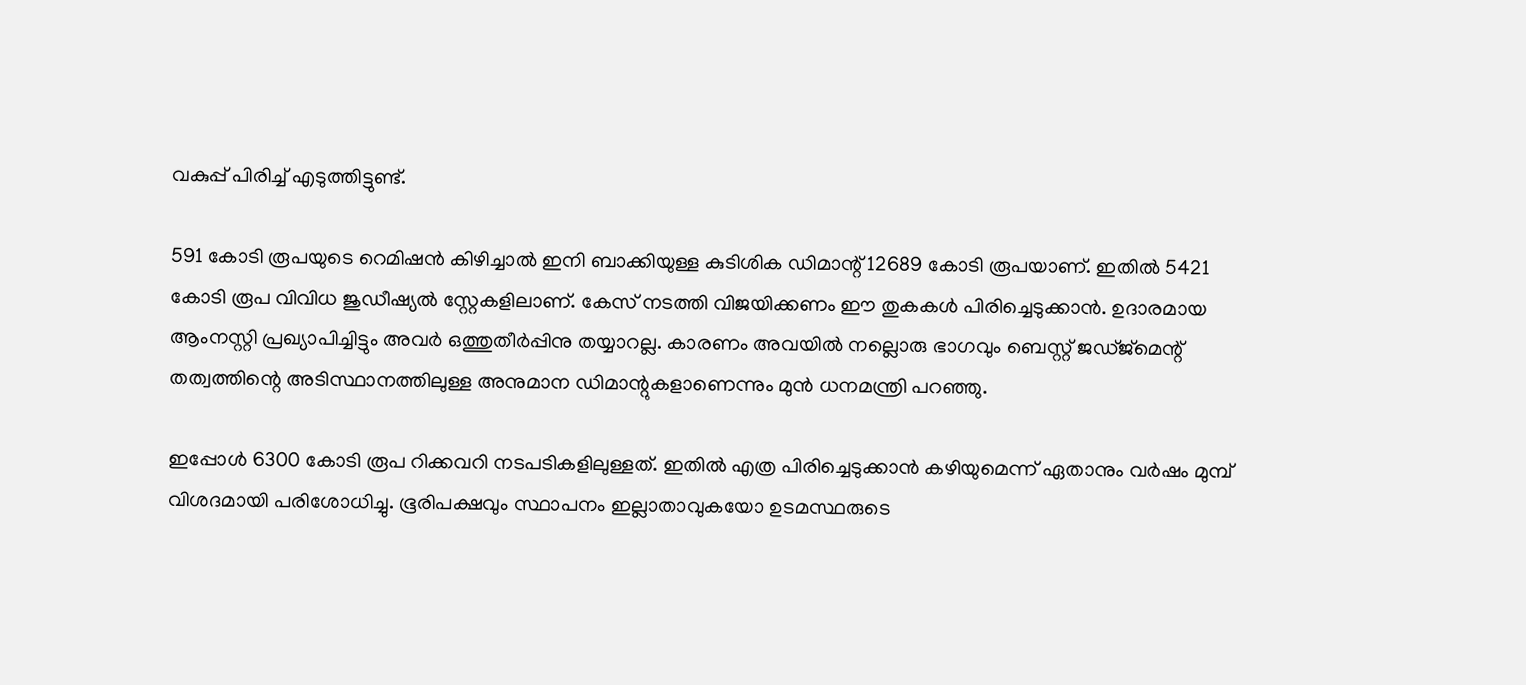വകുപ്പ് പിരിച്ച് എടുത്തിട്ടുണ്ട്.

591 കോടി രൂപയുടെ റെമിഷന്‍ കിഴിച്ചാല്‍ ഇനി ബാക്കിയുള്ള കുടിശിക ഡിമാന്റ് 12689 കോടി രൂപയാണ്. ഇതില്‍ 5421 കോടി രൂപ വിവിധ ജുഡീഷ്യല്‍ സ്റ്റേകളിലാണ്. കേസ് നടത്തി വിജയിക്കണം ഈ തുകകള്‍ പിരിച്ചെടുക്കാന്‍. ഉദാരമായ ആംനസ്റ്റി പ്രഖ്യാപിച്ചിട്ടും അവര്‍ ഒത്തുതീര്‍പ്പിനു തയ്യാറല്ല. കാരണം അവയില്‍ നല്ലൊരു ഭാഗവും ബെസ്റ്റ് ജഡ്ജ്‌മെന്റ് തത്വത്തിന്റെ അടിസ്ഥാനത്തിലുള്ള അനുമാന ഡിമാന്റുകളാണെന്നും മുന്‍ ധനമന്ത്രി പറഞ്ഞു.

ഇപ്പോള്‍ 6300 കോടി രൂപ റിക്കവറി നടപടികളിലുള്ളത്. ഇതില്‍ എത്ര പിരിച്ചെടുക്കാന്‍ കഴിയുമെന്ന് ഏതാനും വര്‍ഷം മുമ്പ് വിശദമായി പരിശോധിച്ചു. ഭൂരിപക്ഷവും സ്ഥാപനം ഇല്ലാതാവുകയോ ഉടമസ്ഥരുടെ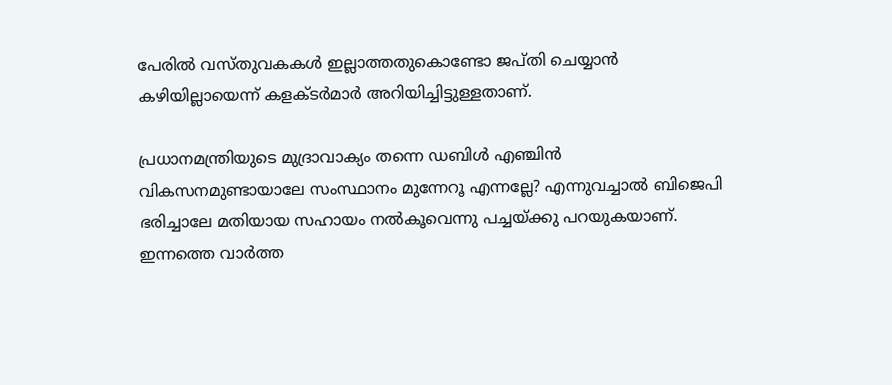പേരില്‍ വസ്തുവകകള്‍ ഇല്ലാത്തതുകൊണ്ടോ ജപ്തി ചെയ്യാന്‍ കഴിയില്ലായെന്ന് കളക്ടര്‍മാര്‍ അറിയിച്ചിട്ടുള്ളതാണ്.

പ്രധാനമന്ത്രിയുടെ മുദ്രാവാക്യം തന്നെ ഡബിള്‍ എഞ്ചിന്‍ വികസനമുണ്ടായാലേ സംസ്ഥാനം മുന്നേറൂ എന്നല്ലേ? എന്നുവച്ചാല്‍ ബിജെപി ഭരിച്ചാലേ മതിയായ സഹായം നല്‍കൂവെന്നു പച്ചയ്ക്കു പറയുകയാണ്. ഇന്നത്തെ വാര്‍ത്ത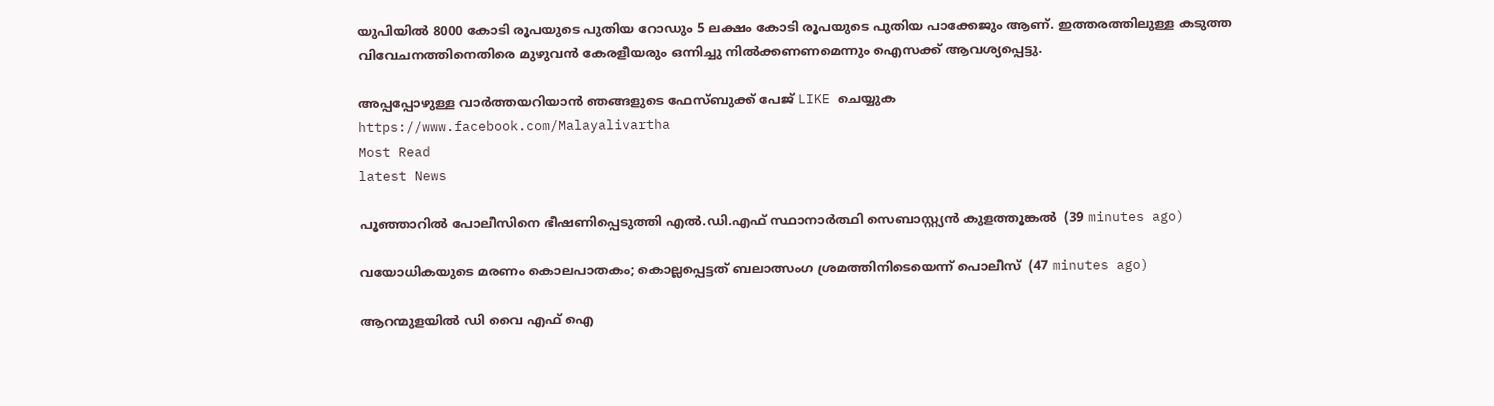യുപിയില്‍ 8000 കോടി രൂപയുടെ പുതിയ റോഡും 5 ലക്ഷം കോടി രൂപയുടെ പുതിയ പാക്കേജും ആണ്. ഇത്തരത്തിലുള്ള കടുത്ത വിവേചനത്തിനെതിരെ മുഴുവന്‍ കേരളീയരും ഒന്നിച്ചു നില്‍ക്കണണമെന്നും ഐസക്ക് ആവശ്യപ്പെട്ടു.

അപ്പപ്പോഴുള്ള വാര്‍ത്തയറിയാന്‍ ഞങ്ങളുടെ ഫേസ്‌ബുക്ക്‌ പേജ് LIKE ചെയ്യുക
https://www.facebook.com/Malayalivartha
Most Read
latest News

പൂഞ്ഞാറില്‍ പോലീസിനെ ഭീഷണിപ്പെടുത്തി എല്‍.ഡി.എഫ് സ്ഥാനാര്‍ത്ഥി സെബാസ്റ്റ്യന്‍ കുളത്തൂങ്കല്‍  (39 minutes ago)

വയോധികയുടെ മരണം കൊലപാതകം; കൊല്ലപ്പെട്ടത് ബലാത്സംഗ ശ്രമത്തിനിടെയെന്ന് പൊലീസ്  (47 minutes ago)

ആറന്മുളയില്‍ ഡി വൈ എഫ് ഐ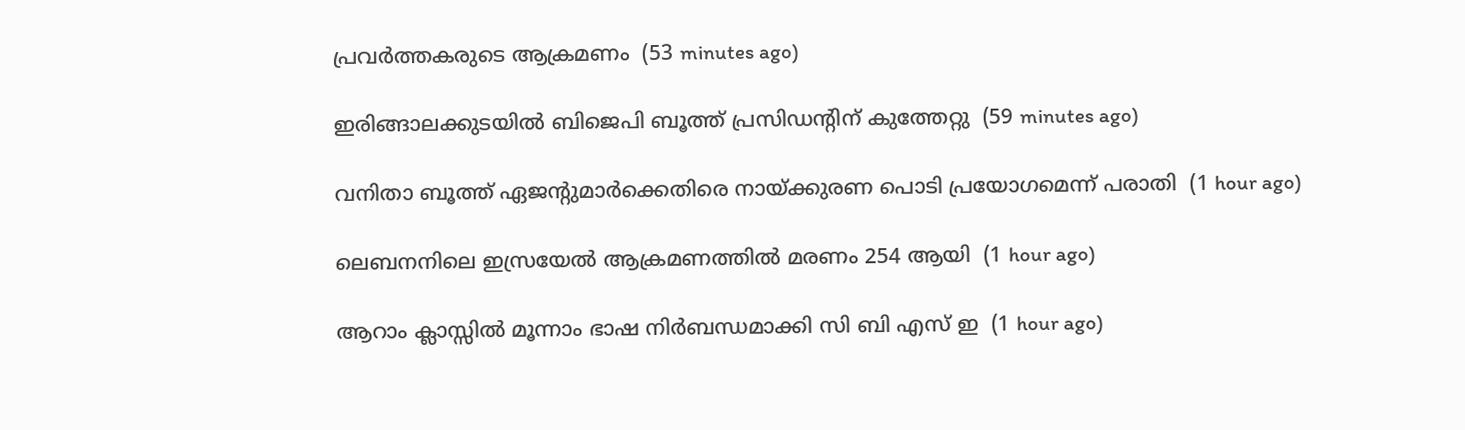പ്രവര്‍ത്തകരുടെ ആക്രമണം  (53 minutes ago)

ഇരിങ്ങാലക്കുടയില്‍ ബിജെപി ബൂത്ത് പ്രസിഡന്റിന് കുത്തേറ്റു  (59 minutes ago)

വനിതാ ബൂത്ത് ഏജന്റുമാര്‍ക്കെതിരെ നായ്ക്കുരണ പൊടി പ്രയോഗമെന്ന് പരാതി  (1 hour ago)

ലെബനനിലെ ഇസ്രയേല്‍ ആക്രമണത്തില്‍ മരണം 254 ആയി  (1 hour ago)

ആറാം ക്ലാസ്സില്‍ മൂന്നാം ഭാഷ നിര്‍ബന്ധമാക്കി സി ബി എസ് ഇ  (1 hour ago)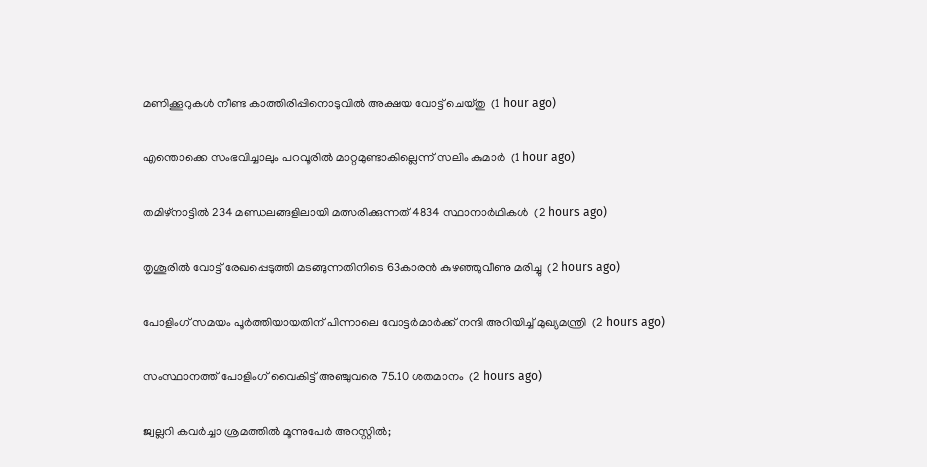മണിക്കൂറുകള്‍ നീണ്ട കാത്തിരിപ്പിനൊടുവില്‍ അക്ഷയ വോട്ട് ചെയ്തു  (1 hour ago)

എന്തൊക്കെ സംഭവിച്ചാലും പറവൂരില്‍ മാറ്റമുണ്ടാകില്ലെന്ന് സലിം കുമാര്‍  (1 hour ago)

തമിഴ്‌നാട്ടില്‍ 234 മണ്ഡലങ്ങളിലായി മത്സരിക്കുന്നത് 4834 സ്ഥാനാര്‍ഥികള്‍  (2 hours ago)

തൃശൂരില്‍ വോട്ട് രേഖപ്പെടുത്തി മടങ്ങുന്നതിനിടെ 63കാരന്‍ കുഴഞ്ഞുവീണു മരിച്ചു  (2 hours ago)

പോളിംഗ് സമയം പൂര്‍ത്തിയായതിന് പിന്നാലെ വോട്ടര്‍മാര്‍ക്ക് നന്ദി അറിയിച്ച് മുഖ്യമന്ത്രി  (2 hours ago)

സംസ്ഥാനത്ത് പോളിംഗ് വൈകിട്ട് അഞ്ചുവരെ 75.10 ശതമാനം  (2 hours ago)

ജ്വല്ലറി കവര്‍ച്ചാ ശ്രമത്തില്‍ മൂന്നുപേര്‍ അറസ്റ്റില്‍;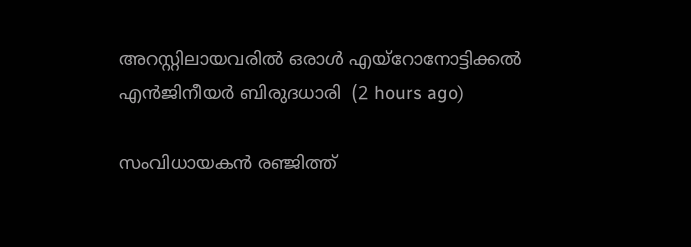അറസ്റ്റിലായവരില്‍ ഒരാള്‍ എയ്‌റോനോട്ടിക്കല്‍ എന്‍ജിനീയര്‍ ബിരുദധാരി  (2 hours ago)

സംവിധായകന്‍ രഞ്ജിത്ത്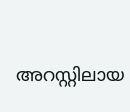അറസ്റ്റിലായ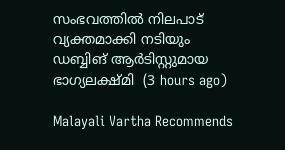സംഭവത്തില്‍ നിലപാട് വ്യക്തമാക്കി നടിയും ഡബ്ബിങ് ആര്‍ടിസ്റ്റുമായ ഭാഗ്യലക്ഷ്മി  (3 hours ago)

Malayali Vartha Recommends